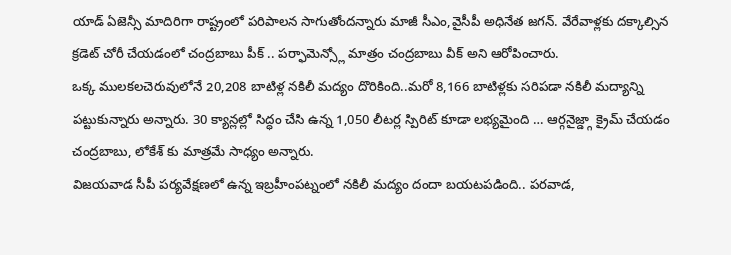యాడ్ ఏజెన్సీ మాదిరిగా రాష్ట్రంలో పరిపాలన సాగుతోందన్నారు మాజీ సీఎం,వైసీపీ అధినేత జగన్. వేరేవాళ్లకు దక్కాల్సిన క్రడెట్ చోరీ చేయడంలో చంద్రబాబు పీక్ .. పర్ఫామెన్స్లో మాత్రం చంద్రబాబు వీక్ అని ఆరోపించారు.
ఒక్క ములకలచెరువులోనే 20,208 బాటిళ్ల నకిలీ మద్యం దొరికింది..మరో 8,166 బాటిళ్లకు సరిపడా నకిలీ మద్యాన్ని పట్టుకున్నారు అన్నారు. 30 క్యాన్లల్లో సిద్ధం చేసి ఉన్న 1,050 లీటర్ల స్పిరిట్ కూడా లభ్యమైంది … ఆర్గనైజ్డ్గా క్రైమ్ చేయడం చంద్రబాబు, లోకేశ్ కు మాత్రమే సాధ్యం అన్నారు.
విజయవాడ సీపీ పర్యవేక్షణలో ఉన్న ఇబ్రహీంపట్నంలో నకిలీ మద్యం దందా బయటపడింది.. పరవాడ,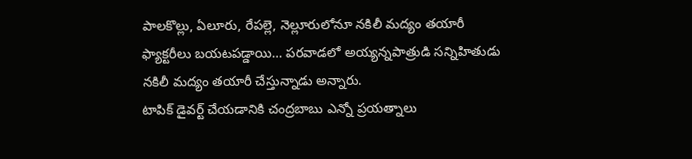పాలకొల్లు, ఏలూరు, రేపల్లె, నెల్లూరులోనూ నకిలీ మద్యం తయారీ ఫ్యాక్టరీలు బయటపడ్డాయి… పరవాడలో అయ్యన్నపాత్రుడి సన్నిహితుడు నకిలీ మద్యం తయారీ చేస్తున్నాడు అన్నారు.
టాపిక్ డైవర్ట్ చేయడానికి చంద్రబాబు ఎన్నో ప్రయత్నాలు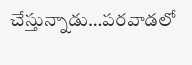చేస్తున్నాడు…పరవాడలో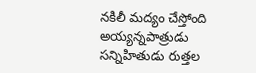నకిలీ మద్యం చేస్తోంది అయ్యన్నపాత్రుడు సన్నిహితుడు రుత్తల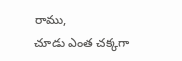రాము,
చూడు ఎంత చక్కగా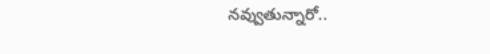నవ్వుతున్నారో..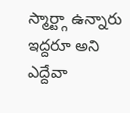స్మార్ట్గా ఉన్నారు ఇద్దరూ అని ఎద్దేవా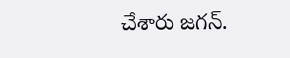చేశారు జగన్.